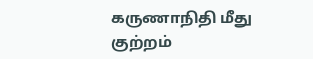கருணாநிதி மீது குற்றம்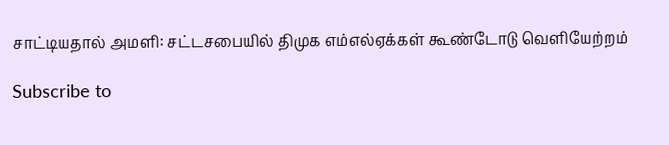சாட்டியதால் அமளி: சட்டசபையில் திமுக எம்எல்ஏக்கள் கூண்டோடு வெளியேற்றம்

Subscribe to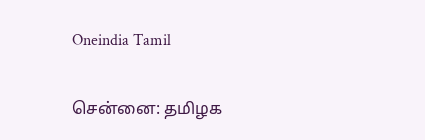Oneindia Tamil

சென்னை: தமிழக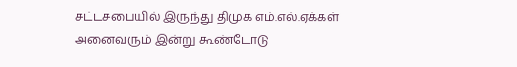சட்டசபையில் இருந்து திமுக எம்.எல்.ஏக்கள் அனைவரும் இன்று கூண்டோடு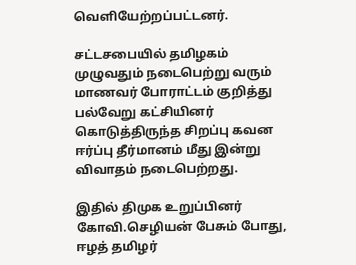வெளியேற்றப்பட்டனர்.

சட்டசபையில் தமிழகம் முழுவதும் நடைபெற்று வரும் மாணவர் போராட்டம் குறித்து பல்வேறு கட்சியினர் கொடுத்திருந்த சிறப்பு கவன ஈர்ப்பு தீர்மானம் மீது இன்று விவாதம் நடைபெற்றது.

இதில் திமுக உறுப்பினர் கோவி.செழியன் பேசும் போது, ஈழத் தமிழர்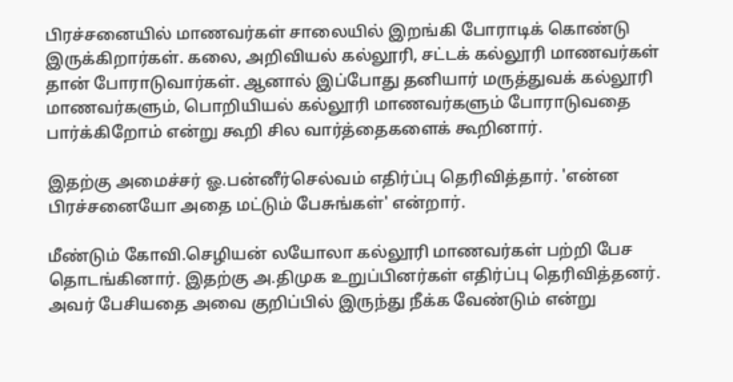பிரச்சனையில் மாணவர்கள் சாலையில் இறங்கி போராடிக் கொண்டு இருக்கிறார்கள். கலை, அறிவியல் கல்லூரி, சட்டக் கல்லூரி மாணவர்கள் தான் போராடுவார்கள். ஆனால் இப்போது தனியார் மருத்துவக் கல்லூரி மாணவர்களும், பொறியியல் கல்லூரி மாணவர்களும் போராடுவதை பார்க்கிறோம் என்று கூறி சில வார்த்தைகளைக் கூறினார்.

இதற்கு அமைச்சர் ஓ.பன்னீர்செல்வம் எதிர்ப்பு தெரிவித்தார். 'என்ன பிரச்சனையோ அதை மட்டும் பேசுங்கள்' என்றார்.

மீண்டும் கோவி.செழியன் லயோலா கல்லூரி மாணவர்கள் பற்றி பேச தொடங்கினார். இதற்கு அ.திமுக உறுப்பினர்கள் எதிர்ப்பு தெரிவித்தனர். அவர் பேசியதை அவை குறிப்பில் இருந்து நீக்க வேண்டும் என்று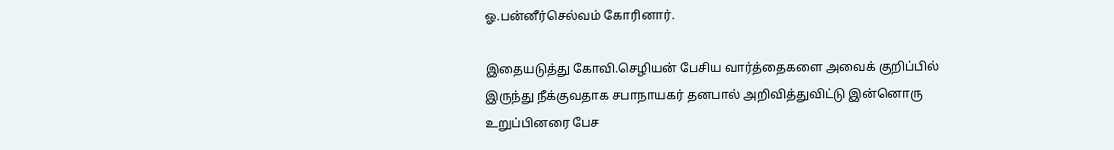ஓ.பன்னீர்செல்வம் கோரினார்.

இதையடுத்து கோவி.செழியன் பேசிய வார்த்தைகளை அவைக் குறிப்பில் இருந்து நீக்குவதாக சபாநாயகர் தனபால் அறிவித்துவிட்டு இன்னொரு உறுப்பினரை பேச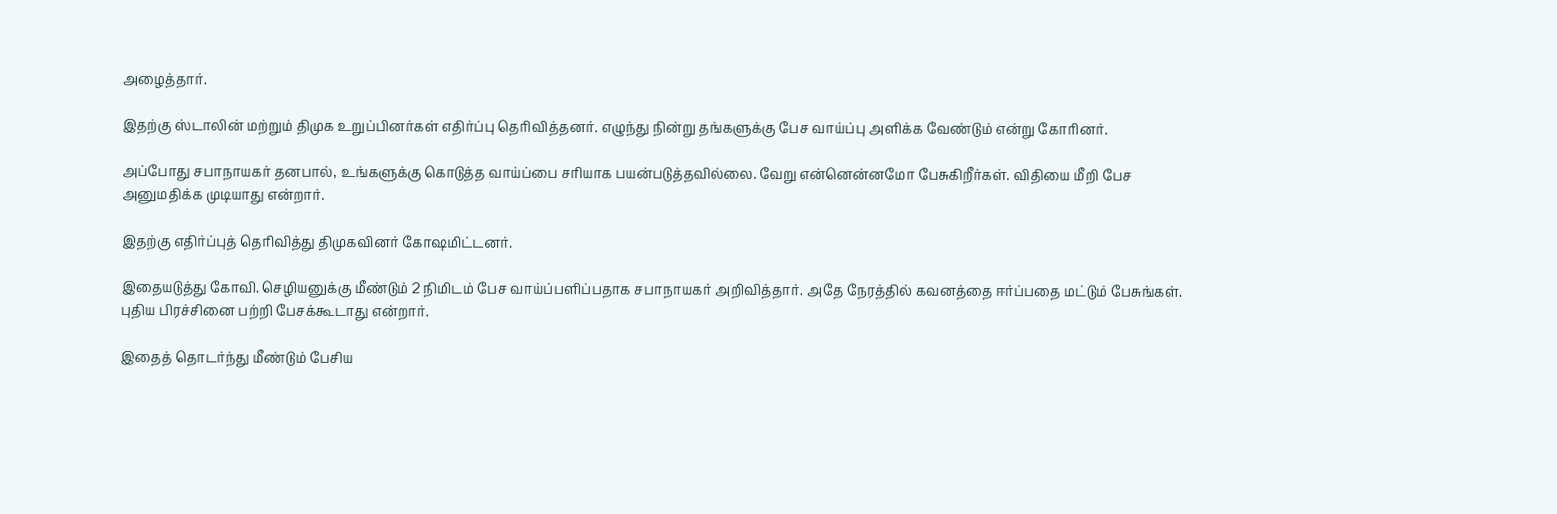அழைத்தார்.

இதற்கு ஸ்டாலின் மற்றும் திமுக உறுப்பினர்கள் எதிர்ப்பு தெரிவித்தனர். எழுந்து நின்று தங்களுக்கு பேச வாய்ப்பு அளிக்க வேண்டும் என்று கோரினர்.

அப்போது சபாநாயகர் தனபால், உங்களுக்கு கொடுத்த வாய்ப்பை சரியாக பயன்படுத்தவில்லை. வேறு என்னென்னமோ பேசுகிறீர்கள். விதியை மீறி பேச அனுமதிக்க முடியாது என்றார்.

இதற்கு எதிர்ப்புத் தெரிவித்து திமுகவினர் கோஷமிட்டனர்.

இதையடுத்து கோவி. செழியனுக்கு மீண்டும் 2 நிமிடம் பேச வாய்ப்பளிப்பதாக சபாநாயகர் அறிவித்தார். அதே நேரத்தில் கவனத்தை ஈர்ப்பதை மட்டும் பேசுங்கள். புதிய பிரச்சினை பற்றி பேசக்கூடாது என்றார்.

இதைத் தொடர்ந்து மீண்டும் பேசிய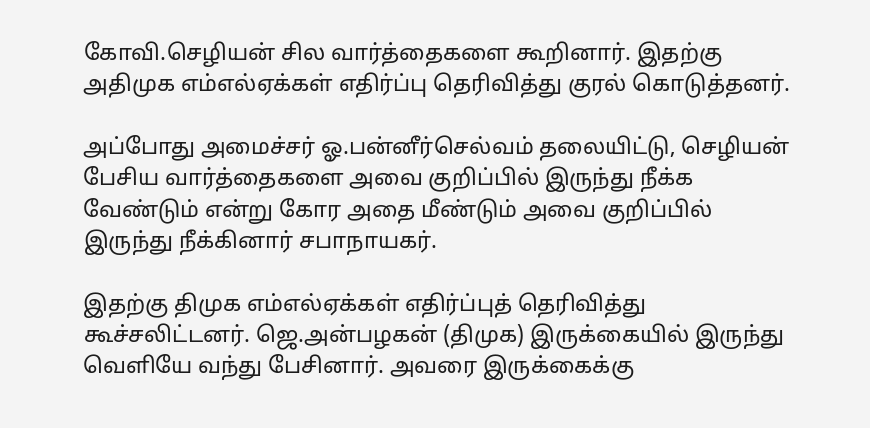கோவி.செழியன் சில வார்த்தைகளை கூறினார். இதற்கு அதிமுக எம்எல்ஏக்கள் எதிர்ப்பு தெரிவித்து குரல் கொடுத்தனர்.

அப்போது அமைச்சர் ஓ.பன்னீர்செல்வம் தலையிட்டு, செழியன் பேசிய வார்த்தைகளை அவை குறிப்பில் இருந்து நீக்க வேண்டும் என்று கோர அதை மீண்டும் அவை குறிப்பில் இருந்து நீக்கினார் சபாநாயகர்.

இதற்கு திமுக எம்எல்ஏக்கள் எதிர்ப்புத் தெரிவித்து கூச்சலிட்டனர். ஜெ.அன்பழகன் (திமுக) இருக்கையில் இருந்து வெளியே வந்து பேசினார். அவரை இருக்கைக்கு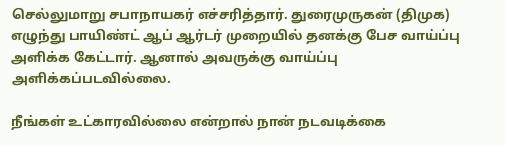செல்லுமாறு சபாநாயகர் எச்சரித்தார். துரைமுருகன் (திமுக) எழுந்து பாயிண்ட் ஆப் ஆர்டர் முறையில் தனக்கு பேச வாய்ப்பு அளிக்க கேட்டார். ஆனால் அவருக்கு வாய்ப்பு அளிக்கப்படவில்லை.

நீங்கள் உட்காரவில்லை என்றால் நான் நடவடிக்கை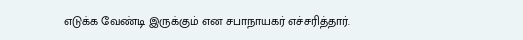எடுக்க வேண்டி இருக்கும் என சபாநாயகர் எச்சரித்தார்.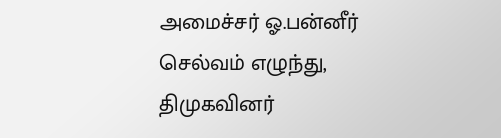அமைச்சர் ஓ.பன்னீர் செல்வம் எழுந்து, திமுகவினர்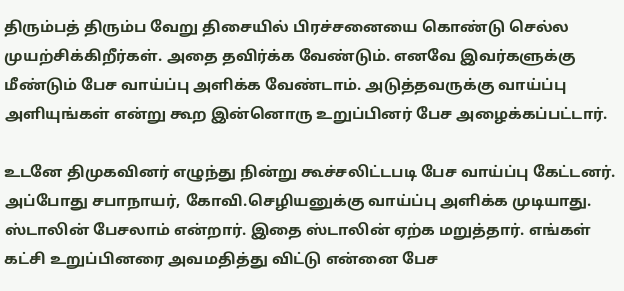திரும்பத் திரும்ப வேறு திசையில் பிரச்சனையை கொண்டு செல்ல முயற்சிக்கிறீர்கள். அதை தவிர்க்க வேண்டும். எனவே இவர்களுக்கு மீண்டும் பேச வாய்ப்பு அளிக்க வேண்டாம். அடுத்தவருக்கு வாய்ப்பு அளியுங்கள் என்று கூற இன்னொரு உறுப்பினர் பேச அழைக்கப்பட்டார்.

உடனே திமுகவினர் எழுந்து நின்று கூச்சலிட்டபடி பேச வாய்ப்பு கேட்டனர். அப்போது சபாநாயர், கோவி.செழியனுக்கு வாய்ப்பு அளிக்க முடியாது. ஸ்டாலின் பேசலாம் என்றார். இதை ஸ்டாலின் ஏற்க மறுத்தார். எங்கள் கட்சி உறுப்பினரை அவமதித்து விட்டு என்னை பேச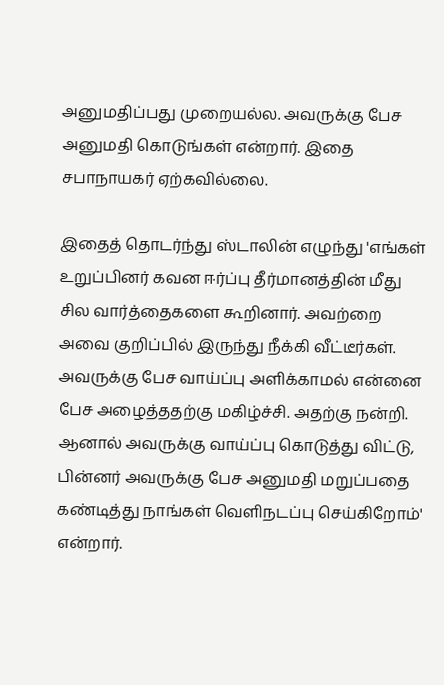அனுமதிப்பது முறையல்ல. அவருக்கு பேச அனுமதி கொடுங்கள் என்றார். இதை சபாநாயகர் ஏற்கவில்லை.

இதைத் தொடர்ந்து ஸ்டாலின் எழுந்து 'எங்கள் உறுப்பினர் கவன ஈர்ப்பு தீர்மானத்தின் மீது சில வார்த்தைகளை கூறினார். அவற்றை அவை குறிப்பில் இருந்து நீக்கி வீட்டீர்கள். அவருக்கு பேச வாய்ப்பு அளிக்காமல் என்னை பேச அழைத்ததற்கு மகிழ்ச்சி. அதற்கு நன்றி. ஆனால் அவருக்கு வாய்ப்பு கொடுத்து விட்டு, பின்னர் அவருக்கு பேச அனுமதி மறுப்பதை கண்டித்து நாங்கள் வெளிநடப்பு செய்கிறோம்' என்றார்.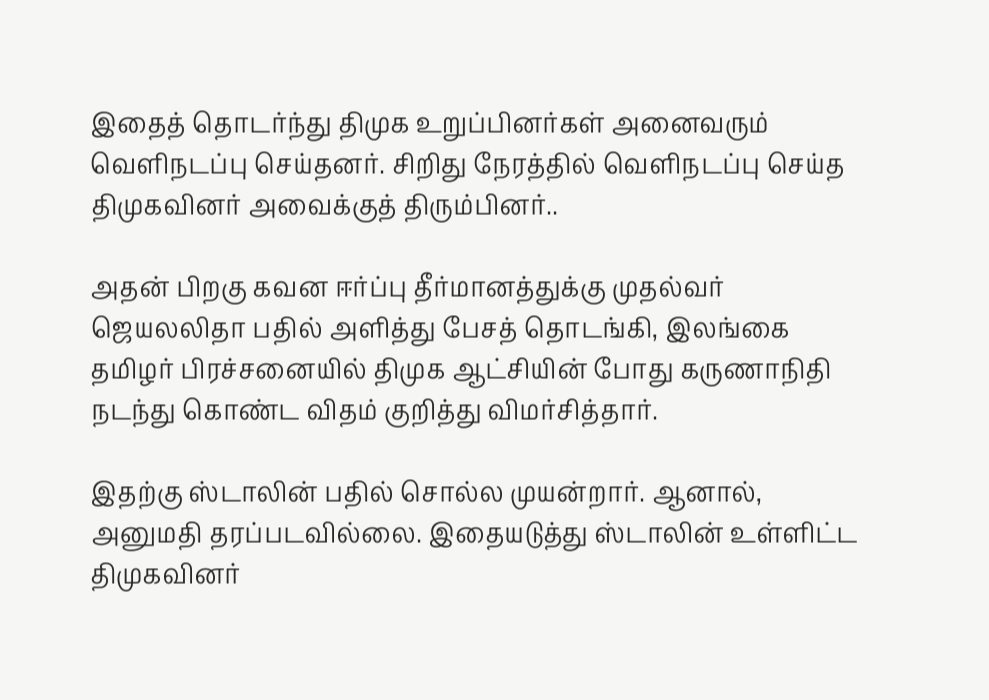இதைத் தொடர்ந்து திமுக உறுப்பினர்கள் அனைவரும் வெளிநடப்பு செய்தனர். சிறிது நேரத்தில் வெளிநடப்பு செய்த திமுகவினர் அவைக்குத் திரும்பினர்..

அதன் பிறகு கவன ஈர்ப்பு தீர்மானத்துக்கு முதல்வர் ஜெயலலிதா பதில் அளித்து பேசத் தொடங்கி, இலங்கை தமிழர் பிரச்சனையில் திமுக ஆட்சியின் போது கருணாநிதி நடந்து கொண்ட விதம் குறித்து விமர்சித்தார்.

இதற்கு ஸ்டாலின் பதில் சொல்ல முயன்றார். ஆனால், அனுமதி தரப்படவில்லை. இதையடுத்து ஸ்டாலின் உள்ளிட்ட திமுகவினர்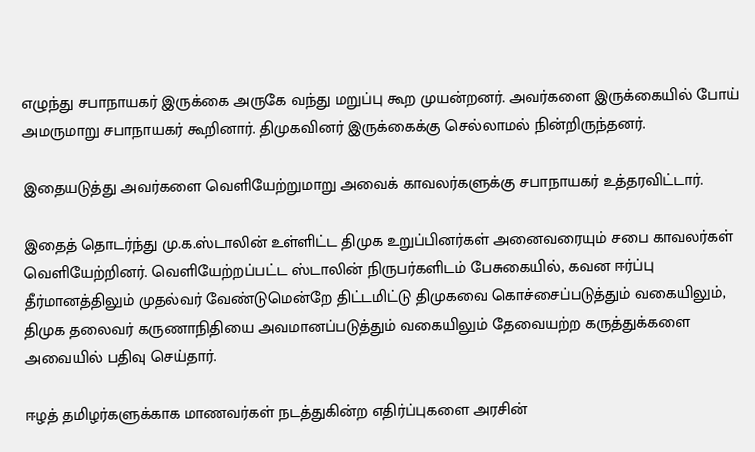எழுந்து சபாநாயகர் இருக்கை அருகே வந்து மறுப்பு கூற முயன்றனர். அவர்களை இருக்கையில் போய் அமருமாறு சபாநாயகர் கூறினார். திமுகவினர் இருக்கைக்கு செல்லாமல் நின்றிருந்தனர்.

இதையடுத்து அவர்களை வெளியேற்றுமாறு அவைக் காவலர்களுக்கு சபாநாயகர் உத்தரவிட்டார்.

இதைத் தொடர்ந்து மு.க.ஸ்டாலின் உள்ளிட்ட திமுக உறுப்பினர்கள் அனைவரையும் சபை காவலர்கள் வெளியேற்றினர். வெளியேற்றப்பட்ட ஸ்டாலின் நிருபர்களிடம் பேசுகையில், கவன ஈர்ப்பு தீர்மானத்திலும் முதல்வர் வேண்டுமென்றே திட்டமிட்டு திமுகவை கொச்சைப்படுத்தும் வகையிலும், திமுக தலைவர் கருணாநிதியை அவமானப்படுத்தும் வகையிலும் தேவையற்ற கருத்துக்களை அவையில் பதிவு செய்தார்.

ஈழத் தமிழர்களுக்காக மாணவர்கள் நடத்துகின்ற எதிர்ப்புகளை அரசின்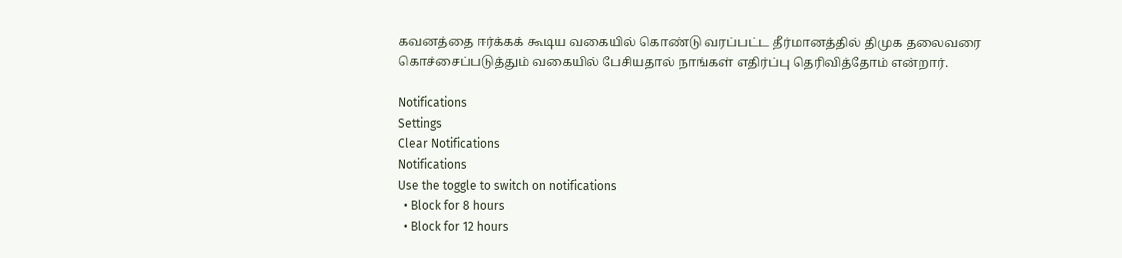கவனத்தை ஈர்க்கக் கூடிய வகையில் கொண்டு வரப்பட்ட தீர்மானத்தில் திமுக தலைவரை கொச்சைப்படுத்தும் வகையில் பேசியதால் நாங்கள் எதிர்ப்பு தெரிவித்தோம் என்றார்.

Notifications
Settings
Clear Notifications
Notifications
Use the toggle to switch on notifications
  • Block for 8 hours
  • Block for 12 hours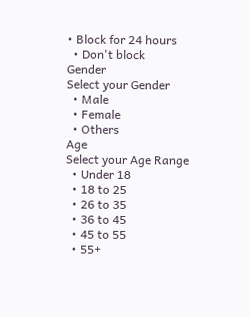• Block for 24 hours
  • Don't block
Gender
Select your Gender
  • Male
  • Female
  • Others
Age
Select your Age Range
  • Under 18
  • 18 to 25
  • 26 to 35
  • 36 to 45
  • 45 to 55
  • 55+